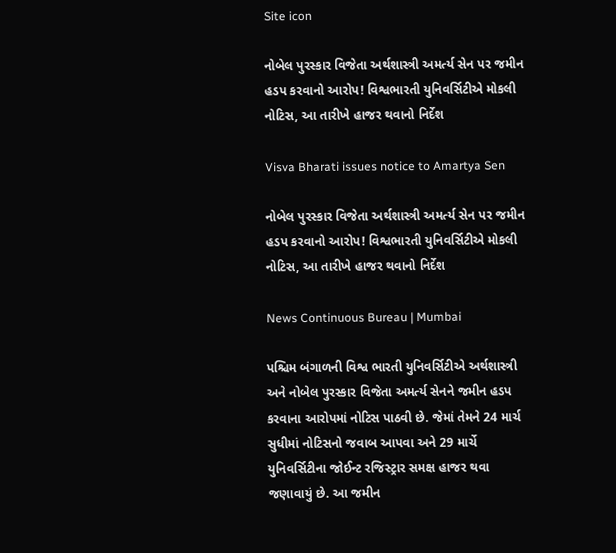Site icon

નોબેલ પુરસ્કાર વિજેતા અર્થશાસ્ત્રી અમર્ત્ય સેન પર જમીન હડપ કરવાનો આરોપ! વિશ્વભારતી યુનિવર્સિટીએ મોકલી નોટિસ, આ તારીખે હાજર થવાનો નિર્દેશ

Visva Bharati issues notice to Amartya Sen

નોબેલ પુરસ્કાર વિજેતા અર્થશાસ્ત્રી અમર્ત્ય સેન પર જમીન હડપ કરવાનો આરોપ! વિશ્વભારતી યુનિવર્સિટીએ મોકલી નોટિસ, આ તારીખે હાજર થવાનો નિર્દેશ

News Continuous Bureau | Mumbai

પશ્ચિમ બંગાળની વિશ્વ ભારતી યુનિવર્સિટીએ અર્થશાસ્ત્રી અને નોબેલ પુરસ્કાર વિજેતા અમર્ત્ય સેનને જમીન હડપ કરવાના આરોપમાં નોટિસ પાઠવી છે. જેમાં તેમને 24 માર્ચ સુધીમાં નોટિસનો જવાબ આપવા અને 29 માર્ચે યુનિવર્સિટીના જોઈન્ટ રજિસ્ટ્રાર સમક્ષ હાજર થવા જણાવાયું છે. આ જમીન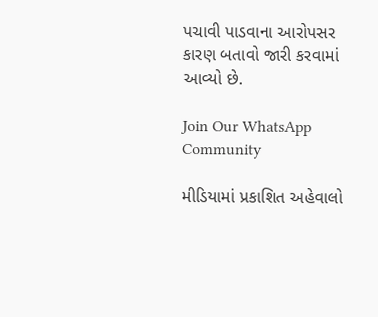પચાવી પાડવાના આરોપસર કારણ બતાવો જારી કરવામાં આવ્યો છે.

Join Our WhatsApp Community

મીડિયામાં પ્રકાશિત અહેવાલો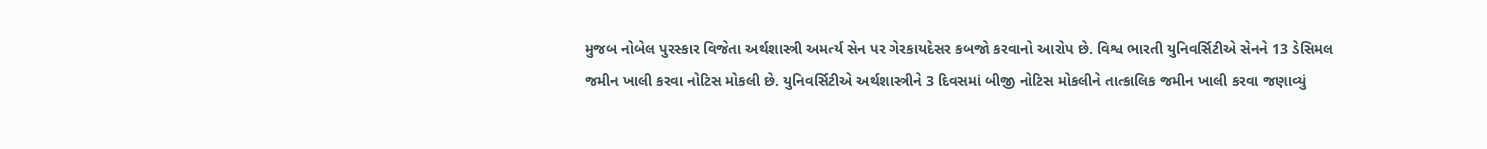મુજબ નોબેલ પુરસ્કાર વિજેતા અર્થશાસ્ત્રી અમર્ત્ય સેન પર ગેરકાયદેસર કબજો કરવાનો આરોપ છે. વિશ્વ ભારતી યુનિવર્સિટીએ સેનને 13 ડેસિમલ જમીન ખાલી કરવા નોટિસ મોકલી છે. યુનિવર્સિટીએ અર્થશાસ્ત્રીને 3 દિવસમાં બીજી નોટિસ મોકલીને તાત્કાલિક જમીન ખાલી કરવા જણાવ્યું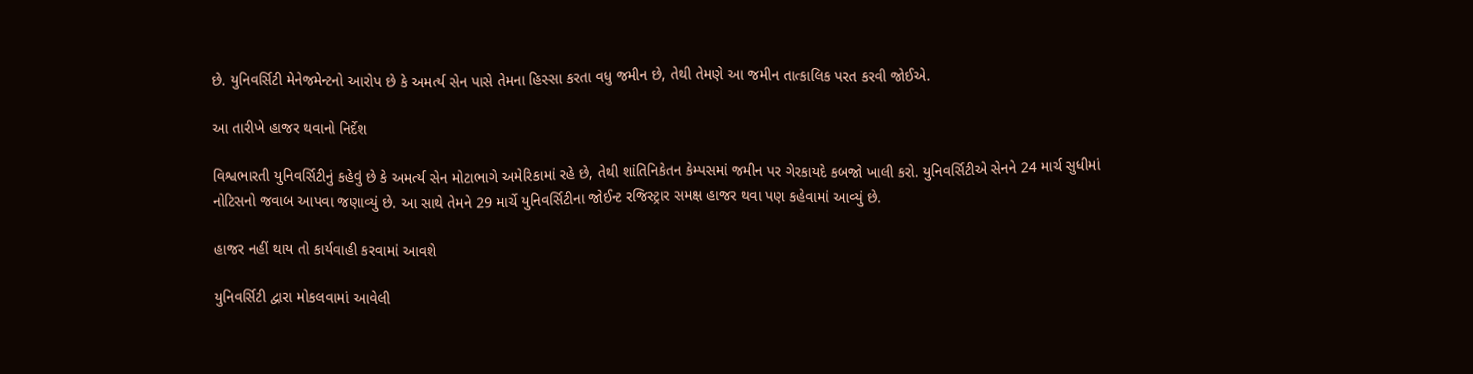છે. યુનિવર્સિટી મેનેજમેન્ટનો આરોપ છે કે અમર્ત્ય સેન પાસે તેમના હિસ્સા કરતા વધુ જમીન છે, તેથી તેમણે આ જમીન તાત્કાલિક પરત કરવી જોઈએ.

આ તારીખે હાજર થવાનો નિર્દેશ

વિશ્વભારતી યુનિવર્સિટીનું કહેવું છે કે અમર્ત્ય સેન મોટાભાગે અમેરિકામાં રહે છે, તેથી શાંતિનિકેતન કેમ્પસમાં જમીન પર ગેરકાયદે કબજો ખાલી કરો. યુનિવર્સિટીએ સેનને 24 માર્ચ સુધીમાં નોટિસનો જવાબ આપવા જણાવ્યું છે. આ સાથે તેમને 29 માર્ચે યુનિવર્સિટીના જોઈન્ટ રજિસ્ટ્રાર સમક્ષ હાજર થવા પણ કહેવામાં આવ્યું છે.

હાજર નહીં થાય તો કાર્યવાહી કરવામાં આવશે

યુનિવર્સિટી દ્વારા મોકલવામાં આવેલી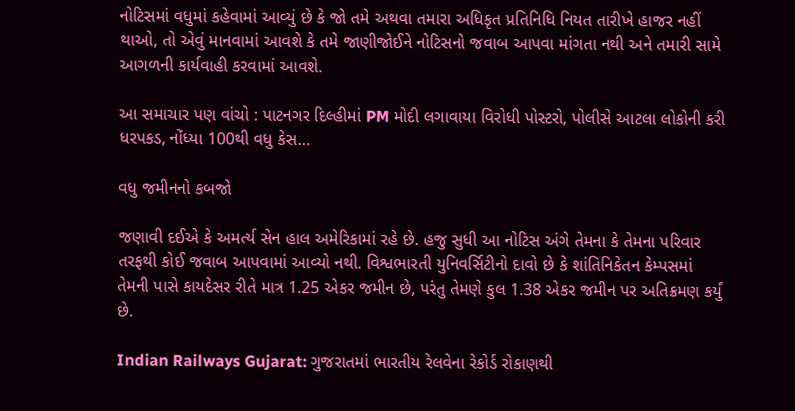નોટિસમાં વધુમાં કહેવામાં આવ્યું છે કે જો તમે અથવા તમારા અધિકૃત પ્રતિનિધિ નિયત તારીખે હાજર નહીં થાઓ, તો એવું માનવામાં આવશે કે તમે જાણીજોઈને નોટિસનો જવાબ આપવા માંગતા નથી અને તમારી સામે આગળની કાર્યવાહી કરવામાં આવશે.

આ સમાચાર પણ વાંચો : પાટનગર દિલ્હીમાં PM મોદી લગાવાયા વિરોધી પોસ્ટરો, પોલીસે આટલા લોકોની કરી ધરપકડ, નોંધ્યા 100થી વધુ કેસ…

વધુ જમીનનો કબજો

જણાવી દઈએ કે અમર્ત્ય સેન હાલ અમેરિકામાં રહે છે. હજુ સુધી આ નોટિસ અંગે તેમના કે તેમના પરિવાર તરફથી કોઈ જવાબ આપવામાં આવ્યો નથી. વિશ્વભારતી યુનિવર્સિટીનો દાવો છે કે શાંતિનિકેતન કેમ્પસમાં તેમની પાસે કાયદેસર રીતે માત્ર 1.25 એકર જમીન છે, પરંતુ તેમણે કુલ 1.38 એકર જમીન પર અતિક્રમણ કર્યું છે.

Indian Railways Gujarat: ગુજરાતમાં ભારતીય રેલવેના રેકોર્ડ રોકાણથી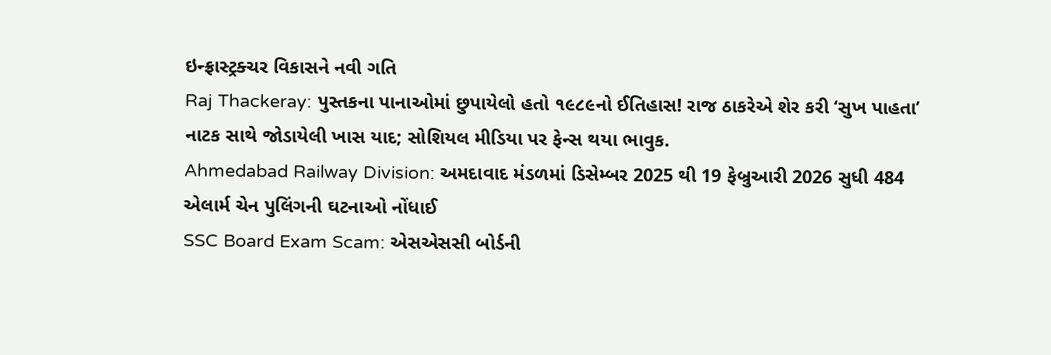ઇન્ફ્રાસ્ટ્રક્ચર વિકાસને નવી ગતિ
Raj Thackeray: પુસ્તકના પાનાઓમાં છુપાયેલો હતો ૧૯૮૯નો ઈતિહાસ! રાજ ઠાકરેએ શેર કરી ‘સુખ પાહતા’ નાટક સાથે જોડાયેલી ખાસ યાદ; સોશિયલ મીડિયા પર ફેન્સ થયા ભાવુક.
Ahmedabad Railway Division: અમદાવાદ મંડળમાં ડિસેમ્બર 2025 થી 19 ફેબ્રુઆરી 2026 સુધી 484 એલાર્મ ચેન પુલિંગની ઘટનાઓ નોંધાઈ
SSC Board Exam Scam: એસએસસી બોર્ડની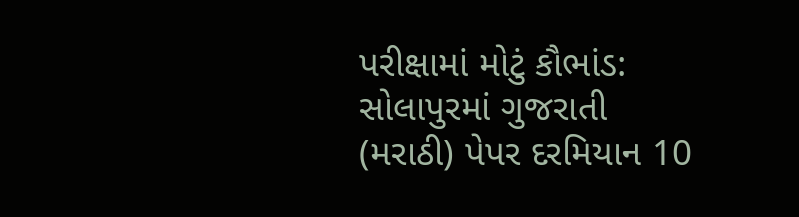પરીક્ષામાં મોટું કૌભાંડ: સોલાપુરમાં ગુજરાતી (મરાઠી) પેપર દરમિયાન 10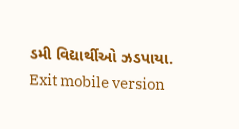ડમી વિદ્યાર્થીઓ ઝડપાયા.
Exit mobile version